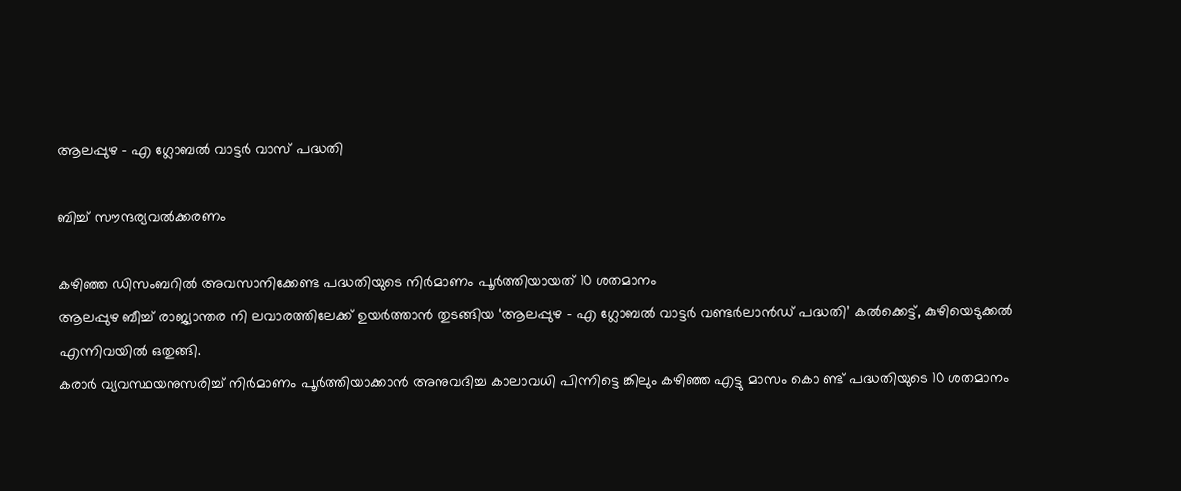ആലപ്പുഴ – എ ഗ്ലോബൽ വാട്ടർ വാസ് പദ്ധതി

ബിച്ച് സൗന്ദര്യവൽക്കരണം

കഴിഞ്ഞ ഡിസംബറിൽ അവസാനിക്കേണ്ട പദ്ധതിയുടെ നിർമാണം പൂർത്തിയായത് 10 ശതമാനം
ആലപ്പുഴ ബീച്ച് രാജ്യാന്തര നി ലവാരത്തിലേക്ക് ഉയർത്താൻ തുടങ്ങിയ ‘ആലപ്പുഴ – എ ഗ്ലോബൽ വാട്ടർ വണ്ടർലാൻഡ് പദ്ധതി’ കൽക്കെട്ട്, കുഴിയെടുക്കൽ എന്നിവയിൽ ഒതുങ്ങി.
കരാർ വ്യവസ്ഥയനുസരിച്ച് നിർമാണം പൂർത്തിയാക്കാൻ അനുവദിച്ച കാലാവധി പിന്നിട്ടെ ങ്കിലും കഴിഞ്ഞ എട്ടു മാസം കൊ ണ്ട് പദ്ധതിയുടെ 10 ശതമാനം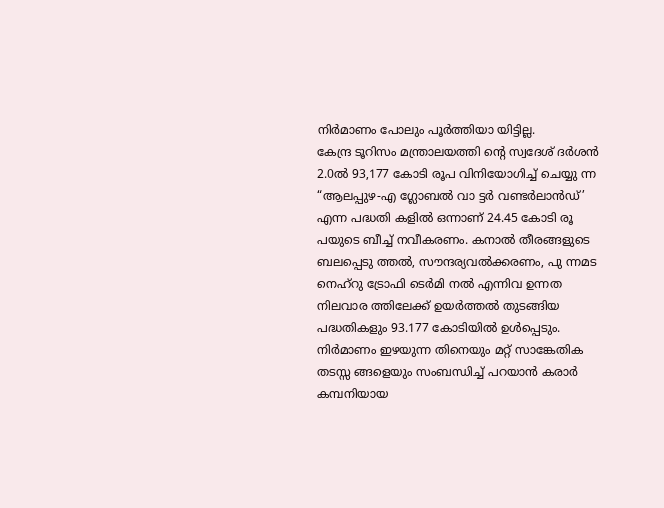നിർമാണം പോലും പൂർത്തിയാ യിട്ടില്ല.
കേന്ദ്ര ടൂറിസം മന്ത്രാലയത്തി ന്റെ സ്വദേശ് ദർശൻ 2.0ൽ 93,177 കോടി രൂപ വിനിയോഗിച്ച് ചെയ്യു ന്ന “ആലപ്പുഴ-എ ഗ്ലോബൽ വാ ട്ടർ വണ്ടർലാൻഡ്’ എന്ന പദ്ധതി കളിൽ ഒന്നാണ് 24.45 കോടി രൂ പയുടെ ബീച്ച് നവീകരണം. കനാൽ തീരങ്ങളുടെ ബലപ്പെടു ത്തൽ, സൗന്ദര്യവൽക്കരണം, പു ന്നമട നെഹ്റു ട്രോഫി ടെർമി നൽ എന്നിവ ഉന്നത നിലവാര ത്തിലേക്ക് ഉയർത്തൽ തുടങ്ങിയ പദ്ധതികളും 93.177 കോടിയിൽ ഉൾപ്പെടും. നിർമാണം ഇഴയുന്ന തിനെയും മറ്റ് സാങ്കേതിക തടസ്സ ങ്ങളെയും സംബന്ധിച്ച് പറയാൻ കരാർ കമ്പനിയായ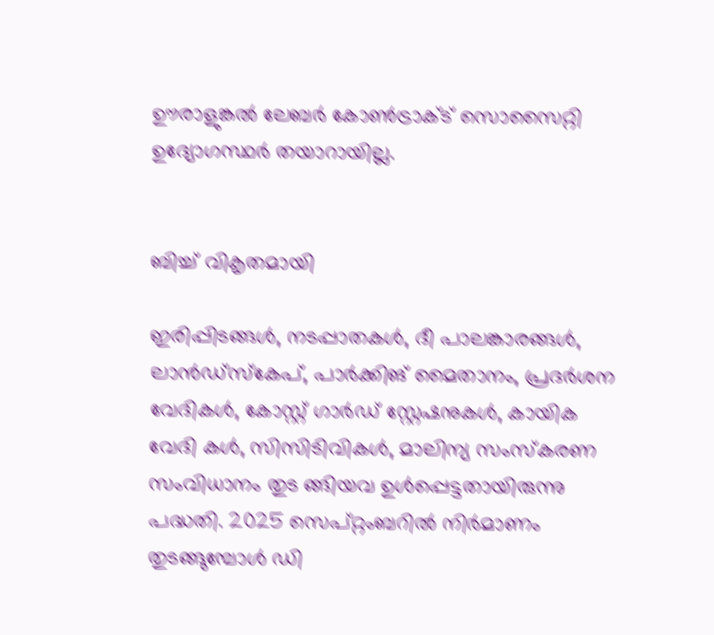ഊരാളുങ്കൽ ലേബർ കോൺട്രാക്ട് സൊസൈറ്റി ഉദ്യോഗസ്ഥർ തയാറായില്ല.


ബിച്ച് വികൃതമായി

ഇരിപ്പിടങ്ങൾ, നടപ്പാതകൾ, ദീ പാലങ്കാരങ്ങൾ, ലാൻഡ്സ്കേപ്, പാർക്കിങ് മൈതാനം, പ്രദർശന വേദികൾ, കോസ്റ്റ് ഗാർഡ് സ്റ്റേഷനുകൾ, കായിക വേദി കൾ, സിസിടിവികൾ, മാലിന്യ സംസ്കരണ സംവിധാനം തുട ങ്ങിയവ ഉൾപ്പെട്ടതായിരുന്നു പദ്ധതി. 2025 സെപ്റ്റംബറിൽ നിർമാണം തുടങ്ങുമ്പോൾ ഡി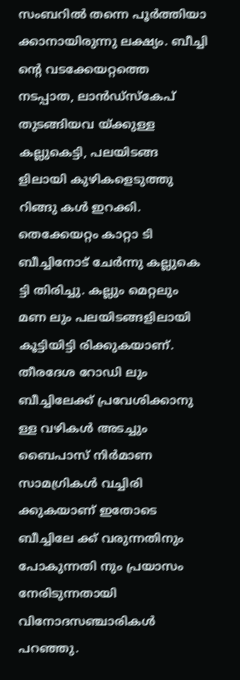സംബറിൽ തന്നെ പൂർത്തിയാ ക്കാനായിരുന്നു ലക്ഷ്യം. ബീച്ചി ന്റെ വടക്കേയറ്റത്തെ നടപ്പാത, ലാൻഡ്സ്കേപ് തുടങ്ങിയവ യ്ക്കുള്ള കല്ലുകെട്ടി, പലയിടങ്ങ ളിലായി കുഴികളെടുത്തു റിങ്ങു കൾ ഇറക്കി. തെക്കേയറ്റം കാറ്റാ ടി ബീച്ചിനോട് ചേർന്നു കല്ലുകെ ട്ടി തിരിച്ചു. കല്ലും മെറ്റലും മണ ലും പലയിടങ്ങളിലായി കൂട്ടിയിട്ടി രിക്കുകയാണ്. തീരദേശ റോഡി ലും ബീച്ചിലേക്ക് പ്രവേശിക്കാനു ള്ള വഴികൾ അടച്ചും ബൈപാസ് നിർമാണ സാമഗ്രികൾ വച്ചിരി ക്കുകയാണ് ഇതോടെ ബീച്ചിലേ ക്ക് വരുന്നതിനും പോകുന്നതി നും പ്രയാസം നേരിടുന്നതായി വിനോദസഞ്ചാരികൾ പറഞ്ഞു.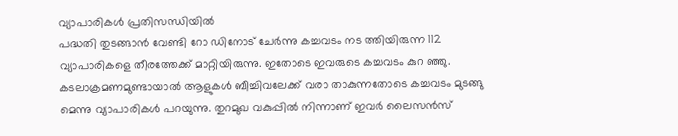വ്യാപാരികൾ പ്രതിസന്ധിയിൽ
പദ്ധതി തുടങ്ങാൻ വേണ്ടി റോ ഡിനോട് ചേർന്നു കച്ചവടം നട ത്തിയിരുന്ന 112 വ്യാപാരികളെ തീരത്തേക്ക് മാറ്റിയിരുന്നു. ഇതോടെ ഇവരുടെ കച്ചവടം കുറ ഞ്ഞു. കടലാക്രമണമുണ്ടായാൽ ആളുകൾ ബീച്ചിവലേക്ക് വരാ താകുന്നതോടെ കച്ചവടം മുടങ്ങു മെന്നു വ്യാപാരികൾ പറയുന്നു. തുറമുഖ വകുപ്പിൽ നിന്നാണ് ഇവർ ലൈസൻസ്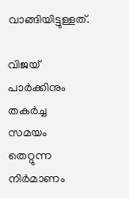വാങ്ങിയിട്ടുള്ളത്.

വിജയ് പാർക്കിനും തകർച്ച
സമയം തെറ്റുന്ന നിർമാണം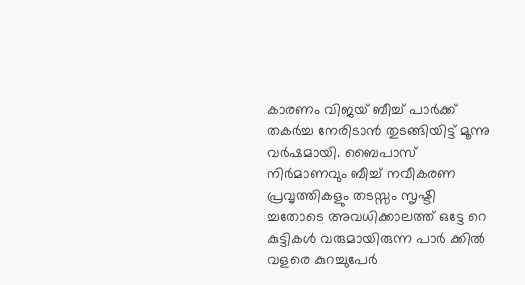കാരണം വിജയ് ബീച്ച് പാർക്ക് തകർച്ച നേരിടാൻ തുടങ്ങിയിട്ട് മൂന്നു വർഷമായി. ബൈപാസ് നിർമാണവും ബീച്ച് നവീകരണ പ്രവൃത്തികളും തടസ്സം സൃഷ്ടി ച്ചതോടെ അവധിക്കാലത്ത് ഒട്ടേ റെ കുട്ടികൾ വരുമായിരുന്ന പാർ ക്കിൽ വളരെ കുറച്ചുപേർ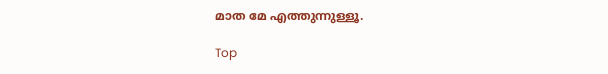മാത മേ എത്തുന്നുള്ളൂ.

Top